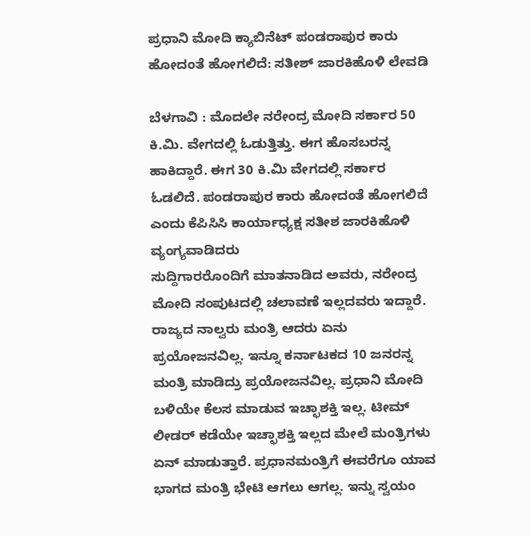ಪ್ರಧಾನಿ ಮೋದಿ ಕ್ಯಾಬಿನೆಟ್ ಪಂಡರಾಪುರ ಕಾರು ಹೋದಂತೆ ಹೋಗಲಿದೆ: ಸತೀಶ್ ಜಾರಕಿಹೊಳಿ ಲೇವಡಿ

ಬೆಳಗಾವಿ : ಮೊದಲೇ ನರೇಂದ್ರ ಮೋದಿ ಸರ್ಕಾರ 50 ಕಿ.ಮಿ. ವೇಗದಲ್ಲಿ ಓಡುತ್ತಿತ್ತು. ಈಗ ಹೊಸಬರನ್ನ ಹಾಕಿದ್ದಾರೆ. ಈಗ 30 ಕಿ.ಮಿ ವೇಗದಲ್ಲಿ ಸರ್ಕಾರ ಓಡಲಿದೆ. ಪಂಡರಾಪುರ ಕಾರು ಹೋದಂತೆ ಹೋಗಲಿದೆ ಎಂದು ಕೆಪಿಸಿಸಿ ಕಾರ್ಯಾಧ್ಯಕ್ಷ ಸತೀಶ ಜಾರಕಿಹೊಳಿ ವ್ಯಂಗ್ಯವಾಡಿದರು
ಸುದ್ದಿಗಾರರೊಂದಿಗೆ ಮಾತನಾಡಿದ ಅವರು, ನರೇಂದ್ರ ಮೋದಿ ಸಂಪುಟದಲ್ಲಿ ಚಲಾವಣೆ ಇಲ್ಲದವರು ಇದ್ದಾರೆ. ರಾಜ್ಯದ ನಾಲ್ವರು ಮಂತ್ರಿ ಆದರು ಏನು ಪ್ರಯೋಜನವಿಲ್ಲ. ಇನ್ನೂ ಕರ್ನಾಟಕದ 10 ಜನರನ್ನ ಮಂತ್ರಿ ಮಾಡಿದ್ರು ಪ್ರಯೋಜನವಿಲ್ಲ. ಪ್ರಧಾನಿ ಮೋದಿ ಬಳಿಯೇ ಕೆಲಸ ಮಾಡುವ ಇಚ್ಛಾಶಕ್ತಿ ಇಲ್ಲ. ಟೀಮ್ ಲೀಡರ್ ಕಡೆಯೇ ಇಚ್ಛಾಶಕ್ತಿ ಇಲ್ಲದ ಮೇಲೆ ಮಂತ್ರಿಗಳು ಏನ್ ಮಾಡುತ್ತಾರೆ. ಪ್ರಧಾನಮಂತ್ರಿಗೆ ಈವರೆಗೂ ಯಾವ ಭಾಗದ ಮಂತ್ರಿ ಭೇಟಿ ಆಗಲು ಆಗಲ್ಲ. ಇನ್ನು ಸ್ವಯಂ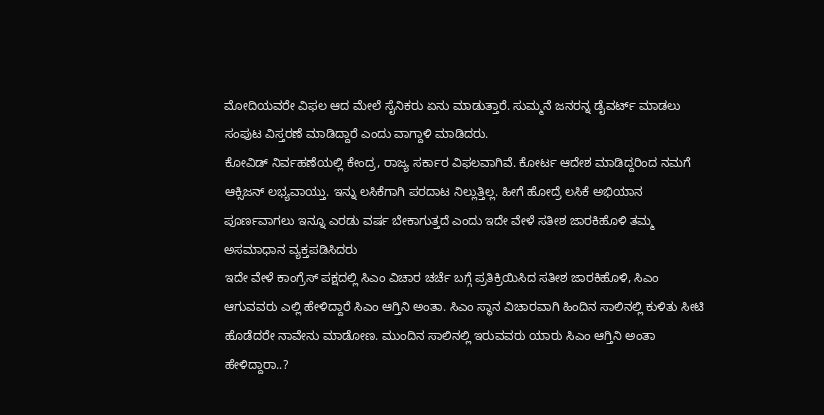ಮೋದಿಯವರೇ ವಿಫಲ ಆದ ಮೇಲೆ ಸೈನಿಕರು ಏನು ಮಾಡುತ್ತಾರೆ. ಸುಮ್ಮನೆ ಜನರನ್ನ ಡೈವರ್ಟ್ ಮಾಡಲು ಸಂಪುಟ ವಿಸ್ತರಣೆ ಮಾಡಿದ್ದಾರೆ ಎಂದು ವಾಗ್ದಾಳಿ ಮಾಡಿದರು.
ಕೋವಿಡ್ ನಿರ್ವಹಣೆಯಲ್ಲಿ ಕೇಂದ್ರ, ರಾಜ್ಯ ಸರ್ಕಾರ ವಿಫಲವಾಗಿವೆ. ಕೋರ್ಟ ಆದೇಶ ಮಾಡಿದ್ದರಿಂದ ನಮಗೆ ಆಕ್ಸಿಜನ್ ಲಭ್ಯವಾಯ್ತು. ಇನ್ನು ಲಸಿಕೆಗಾಗಿ ಪರದಾಟ ನಿಲ್ಲುತ್ತಿಲ್ಲ. ಹೀಗೆ ಹೋದ್ರೆ ಲಸಿಕೆ ಅಭಿಯಾನ ಪೂರ್ಣವಾಗಲು ಇನ್ನೂ ಎರಡು ವರ್ಷ ಬೇಕಾಗುತ್ತದೆ ಎಂದು ಇದೇ ವೇಳೆ ಸತೀಶ ಜಾರಕಿಹೊಳಿ ತಮ್ಮ ಅಸಮಾಧಾನ ವ್ಯಕ್ತಪಡಿಸಿದರು
ಇದೇ ವೇಳೆ ಕಾಂಗ್ರೆಸ್ ಪಕ್ಷದಲ್ಲಿ ಸಿಎಂ ವಿಚಾರ ಚರ್ಚೆ ಬಗ್ಗೆ ಪ್ರತಿಕ್ರಿಯಿಸಿದ ಸತೀಶ ಜಾರಕಿಹೊಳಿ, ಸಿಎಂ ಆಗುವವರು ಎಲ್ಲಿ ಹೇಳಿದ್ದಾರೆ ಸಿಎಂ ಆಗ್ತಿನಿ ಅಂತಾ. ಸಿಎಂ ಸ್ಥಾನ ವಿಚಾರವಾಗಿ ಹಿಂದಿನ ಸಾಲಿನಲ್ಲಿ ಕುಳಿತು ಸೀಟಿ ಹೊಡೆದರೇ ನಾವೇನು ಮಾಡೋಣ. ಮುಂದಿನ ಸಾಲಿನಲ್ಲಿ ಇರುವವರು ಯಾರು ಸಿಎಂ ಆಗ್ತಿನಿ ಅಂತಾ ಹೇಳಿದ್ದಾರಾ..?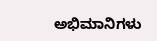ಅಭಿಮಾನಿಗಳು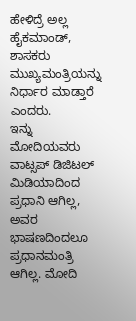ಹೇಳಿದ್ರೆ ಅಲ್ಲ ಹೈಕಮಾಂಡ್, ಶಾಸಕರು ಮುಖ್ಯಮಂತ್ರಿಯನ್ನು ನಿರ್ಧಾರ ಮಾಡ್ತಾರೆ ಎಂದರು.
ಇನ್ನು ಮೋದಿಯವರು ವಾಟ್ಸಪ್ ಡಿಜಿಟಲ್ ಮಿಡಿಯಾದಿಂದ ಪ್ರಧಾನಿ ಆಗಿಲ್ಲ, ಅವರ ಭಾಷಣದಿಂದಲೂ ಪ್ರಧಾನಮಂತ್ರಿ ಆಗಿಲ್ಲ. ಮೋದಿ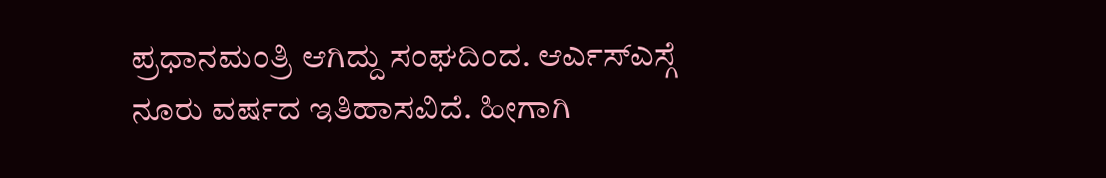ಪ್ರಧಾನಮಂತ್ರಿ ಆಗಿದ್ದು ಸಂಘದಿಂದ. ಆರ್ಎಸ್ಎಸ್ಗೆ ನೂರು ವರ್ಷದ ಇತಿಹಾಸವಿದೆ. ಹೀಗಾಗಿ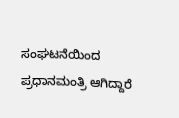ಸಂಘಟನೆಯಿಂದ ಪ್ರಧಾನಮಂತ್ರಿ ಆಗಿದ್ದಾರೆ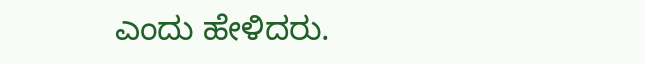ಎಂದು ಹೇಳಿದರು.